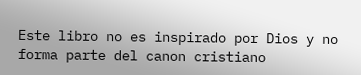Este libro no es inspirado por Dios y no forma parte del canon cristiano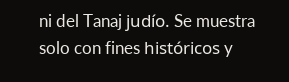ni del Tanaj judío. Se muestra solo con fines históricos y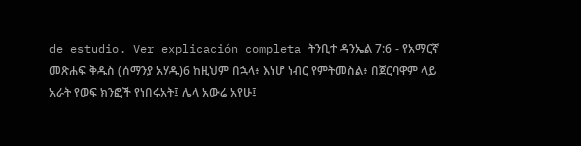de estudio. Ver explicación completa ትንቢተ ዳንኤል 7:6 - የአማርኛ መጽሐፍ ቅዱስ (ሰማንያ አሃዱ)6 ከዚህም በኋላ፥ እነሆ ነብር የምትመስል፥ በጀርባዋም ላይ አራት የወፍ ክንፎች የነበሩአት፤ ሌላ አውሬ አየሁ፤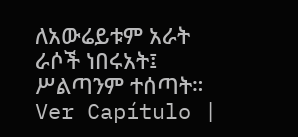ለአውሬይቱም አራት ራሶች ነበሩአት፤ ሥልጣንም ተሰጣት። Ver Capítulo |